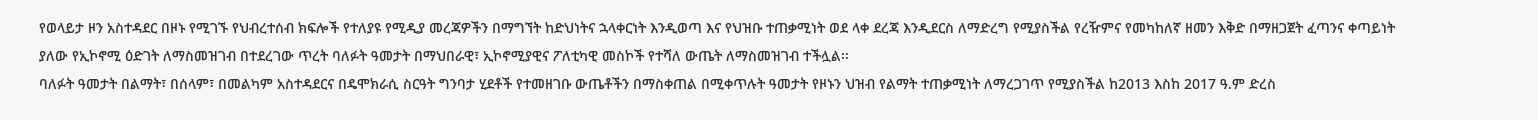የወላይታ ዞን አስተዳደር በዞኑ የሚገኙ የህብረተሰብ ክፍሎች የተለያዩ የሚዲያ መረጃዎችን በማግኘት ከድህነትና ኋላቀርነት እንዲወጣ እና የህዝቡ ተጠቃሚነት ወደ ላቀ ደረጃ እንዲደርስ ለማድረግ የሚያስችል የረዥምና የመካከለኛ ዘመን እቅድ በማዘጋጀት ፈጣንና ቀጣይነት ያለው የኢኮኖሚ ዕድገት ለማስመዝገብ በተደረገው ጥረት ባለፉት ዓመታት በማህበራዊ፣ ኢኮኖሚያዊና ፖለቲካዊ መስኮች የተሻለ ውጤት ለማስመዝገብ ተችሏል፡፡
ባለፉት ዓመታት በልማት፣ በሰላም፣ በመልካም አስተዳደርና በዴሞክራሲ ስርዓት ግንባታ ሂደቶች የተመዘገቡ ውጤቶችን በማስቀጠል በሚቀጥሉት ዓመታት የዞኑን ህዝብ የልማት ተጠቃሚነት ለማረጋገጥ የሚያስችል ከ2013 እስከ 2017 ዓ.ም ድረስ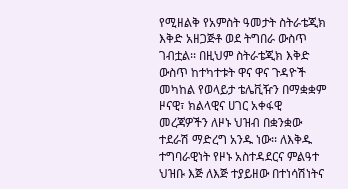የሚዘልቅ የአምስት ዓመታት ስትራቴጂክ እቅድ አዘጋጅቶ ወደ ትግበራ ውስጥ ገብቷል፡፡ በዚህም ስትራቴጂክ እቅድ ውስጥ ከተካተቱት ዋና ዋና ጉዳዮች መካከል የወላይታ ቴሌቪዥን በማቋቋም ዞናዊ፣ ክልላዊና ሀገር አቀፋዊ መረጃዎችን ለዞኑ ህዝብ በቋንቋው ተደራሽ ማድረግ አንዱ ነው፡፡ ለእቅዱ ተግባራዊነት የዞኑ አስተዳደርና ምልዓተ ህዝቡ እጅ ለእጅ ተያይዘው በተነሳሽነትና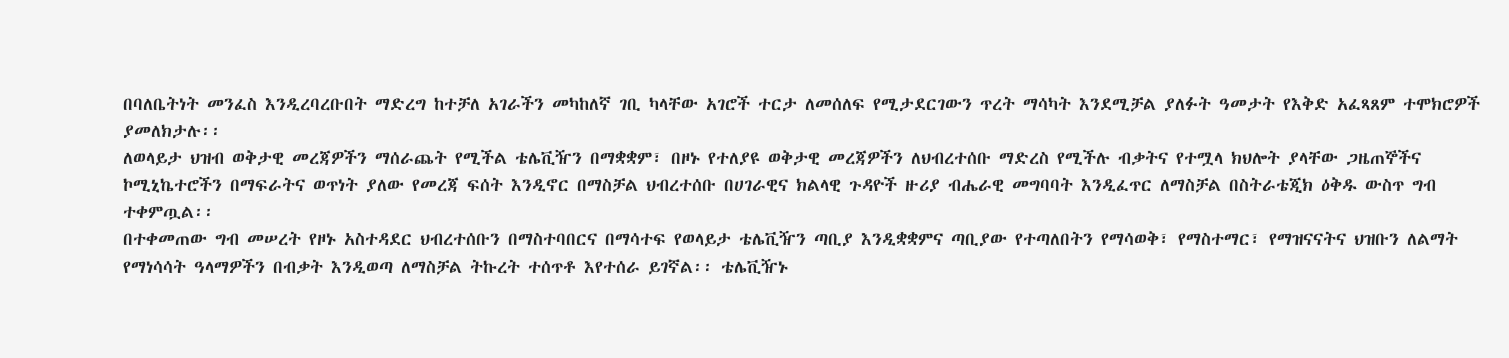በባለቤትነት መንፈስ እንዲረባረቡበት ማድረግ ከተቻለ አገራችን መካከለኛ ገቢ ካላቸው አገሮች ተርታ ለመሰለፍ የሚታደርገውን ጥረት ማሳካት እንደሚቻል ያለፉት ዓመታት የእቅድ አፈጻጸም ተሞክሮዎች ያመለክታሉ፡፡
ለወላይታ ህዝብ ወቅታዊ መረጃዎችን ማሰራጨት የሚችል ቴሌቪዥን በማቋቋም፣ በዞኑ የተለያዩ ወቅታዊ መረጃዎችን ለህብረተሰቡ ማድረስ የሚችሉ ብቃትና የተሟላ ክህሎት ያላቸው ጋዜጠኞችና ኮሚኒኬተሮችን በማፍራትና ወጥነት ያለው የመረጃ ፍሰት እንዲኖር በማስቻል ህብረተሰቡ በሀገራዊና ክልላዊ ጉዳዮች ዙሪያ ብሔራዊ መግባባት እንዲፈጥር ለማስቻል በስትራቴጂክ ዕቅዱ ውስጥ ግብ ተቀምጧል፡፡
በተቀመጠው ግብ መሠረት የዞኑ አስተዳደር ህብረተሰቡን በማስተባበርና በማሳተፍ የወላይታ ቴሌቪዥን ጣቢያ እንዲቋቋምና ጣቢያው የተጣለበትን የማሳወቅ፣ የማስተማር፣ የማዝናናትና ህዝቡን ለልማት የማነሳሳት ዓላማዎችን በብቃት እንዲወጣ ለማስቻል ትኩረት ተሰጥቶ እየተሰራ ይገኛል፡፡ ቴሌቪዥኑ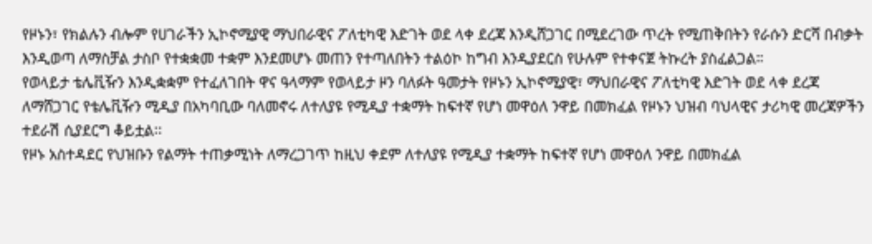የዞኑን፣ የክልሉን ብሎም የሀገራችን ኢኮኖሚያዊ ማህበራዊና ፖለቲካዊ እድገት ወደ ላቀ ደረጃ እንዲሸጋገር በሚደረገው ጥረት የሚጠቅበትን የራሱን ድርሻ በብቃት እንዲወጣ ለማስቻል ታስቦ የተቋቋመ ተቋም እንደመሆኑ መጠን የተጣለበትን ተልዕኮ ከግብ እንዲያደርስ የሁሉም የተቀናጀ ትኩረት ያስፈልጋል።
የወላይታ ቴሌቪዥን እንዲቋቋም የተፈለገበት ዋና ዓላማም የወላይታ ዞን ባለፉት ዓመታት የዞኑን ኢኮኖሚያዊ፣ ማህበራዊና ፖለቲካዊ እድገት ወደ ላቀ ደረጃ ለማሸጋገር የቴሌቪዥን ሚዲያ በአካባቢው ባለመኖሩ ለተለያዩ የሚዲያ ተቋማት ከፍተኛ የሆነ መዋዕለ ንዋይ በመክፈል የዞኑን ህዝብ ባህላዊና ታሪካዊ መረጃዎችን ተደራሽ ሲያደርግ ቆይቷል፡፡
የዞኑ አስተዳደር የህዝቡን የልማት ተጠቃሚነት ለማረጋገጥ ከዚህ ቀደም ለተለያዩ የሚዲያ ተቋማት ከፍተኛ የሆነ መዋዕለ ንዋይ በመክፈል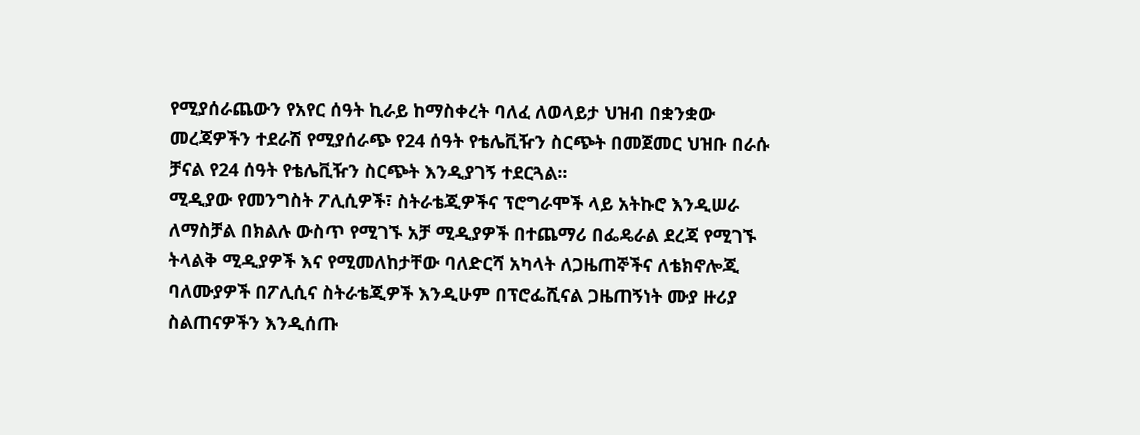የሚያሰራጨውን የአየር ሰዓት ኪራይ ከማስቀረት ባለፈ ለወላይታ ህዝብ በቋንቋው መረጃዎችን ተደራሽ የሚያሰራጭ የ24 ሰዓት የቴሌቪዥን ስርጭት በመጀመር ህዝቡ በራሱ ቻናል የ24 ሰዓት የቴሌቪዥን ስርጭት እንዲያገኝ ተደርጓል፡፡
ሚዲያው የመንግስት ፖሊሲዎች፣ ስትራቴጂዎችና ፕሮግራሞች ላይ አትኩሮ እንዲሠራ ለማስቻል በክልሉ ውስጥ የሚገኙ አቻ ሚዲያዎች በተጨማሪ በፌዴራል ደረጃ የሚገኙ ትላልቅ ሚዲያዎች እና የሚመለከታቸው ባለድርሻ አካላት ለጋዜጠኞችና ለቴክኖሎጂ ባለሙያዎች በፖሊሲና ስትራቴጂዎች እንዲሁም በፕሮፌሺናል ጋዜጠኝነት ሙያ ዙሪያ ስልጠናዎችን እንዲሰጡ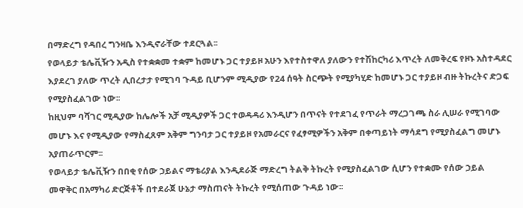በማድረግ የዳበረ ግንዛቤ እንዲኖራቸው ተደርጓል፡፡
የወላይታ ቴሌቪዥን አዲስ የተቋቋመ ተቋም ከመሆኑ ጋር ተያይዞ አሁን እየተስተዋለ ያለውን የተሽከርካሪ እጥረት ለመቅረፍ የዞኑ አስተዳደር እያደረገ ያለው ጥረት ሊበረታታ የሚገባ ጉዳይ ቢሆንም ሚዲያው የ24 ሰዓት ስርጭት የሚያካሂድ ከመሆኑ ጋር ተያይዞ ብዙ ትኩረትና ድጋፍ የሚያስፈልገው ነው፡፡
ከዚህም ባሻገር ሚዲያው ከሌሎች አቻ ሚዲያዎች ጋር ተወዳዳሪ እንዲሆን በጥናት የተደገፈ የጥራት ማረጋገጫ ስራ ሊሠራ የሚገባው መሆኑ እና የሚዲያው የማስፈጸም አቅም ግንባታ ጋር ተያይዞ የአመራርና የፈፃሚዎችን አቅም በቀጣይነት ማሳደግ የሚያስፈልግ መሆኑ አያጠራጥርም፡፡
የወላይታ ቴሌቪዥን በበቂ የሰው ኃይልና ማቴሪያል እንዲደራጅ ማድረግ ትልቅ ትኩረት የሚያስፈልገው ሲሆን የተቋሙ የሰው ኃይል መዋቅር በአማካሪ ድርጅቶች በተደራጀ ሁኔታ ማስጠናት ትኩረት የሚሰጠው ጉዳይ ነው፡፡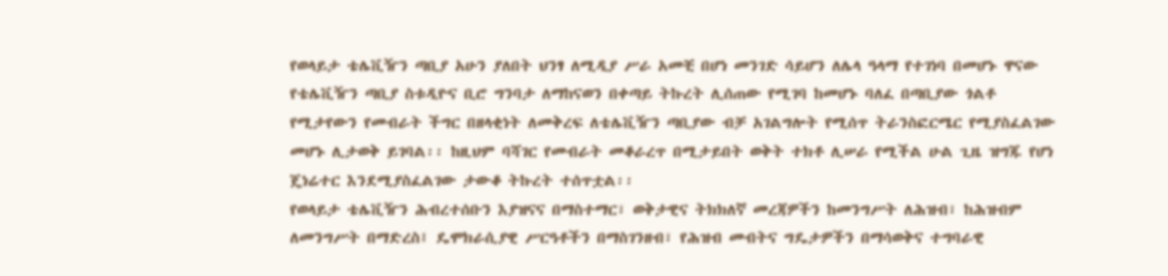የወላይታ ቴሌቪዥን ጣቢያ አሁን ያለበት ህንፃ ለሚዲያ ሥራ አመቺ በሆነ መንገድ ሳይሆን ለሌላ ዓላማ የተገነባ በመሆኑ ዋናው የቴሌቪዥን ጣቢያ ስቱዲዮና ቢሮ ግንባታ ለማከናወን በቀጣይ ትኩረት ሊሰጠው የሚገባ ከመሆኑ ባለፈ በጣቢያው ጎልቶ የሚታየውን የመብራት ችግር በዘላቂነት ለመቅረፍ ለቴሌቪዥን ጣቢያው ብቻ አገልግሎት የሚሰጥ ትራንስፎርሜር የሚያስፈልገው መሆኑ ሊታወቅ ይገባል፡፡ ከዚህም ባሻገር የመብራት መቆራረጥ በሚታይበት ወቅት ተክቶ ሊሠራ የሚችል ሁል ጊዜ ዝግጁ የሆነ ጄነሬተር እንደሚያስፈልገው ታውቆ ትኩረት ተሰጥቷል፡፡
የወላይታ ቴሌቪዥን ሕብረተሰቡን እያዝናና በማስተማር፣ ወቅታዊና ትክክለኛ መረጃዎችን ከመንግሥት ለሕዝብ፣ ከሕዝብም ለመንግሥት በማድረስ፤ ዴሞክራሲያዊ ሥርዓቶችን በማስገንዘብ፣ የሕዝብ መብትና ግዴታዎችን በማሳወቅና ተግባራዊ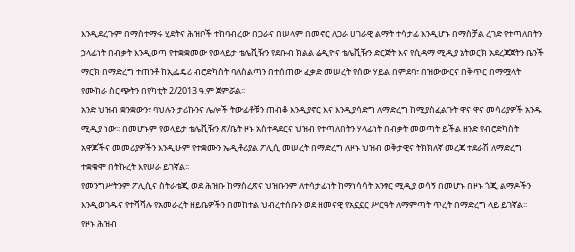እንዲደረጉም በማስተማሩ ሂደትና ሕዝቦች ተከባብረው በጋራና በሠላም በመኖር ለጋራ ሀገራዊ ልማት ተሳታፊ እንዲሆኑ በማስቻል ረገድ የተጣለበትን ኃላፊነት በብቃት እንዲወጣ የተቋቋመው የወላይታ ቴሌቪዥን የደቡብ ክልል ሬዲዮና ቴሌቪዥን ድርጅት እና የሲዳማ ሚዲያ ኔትወርክ አደረጃጀትን ቤንች ማርክ በማድረግ ተጠንቶ ከኢፌዴሪ ብሮድካስት ባለስልጣን በተሰጠው ፈቃድ መሠረት የሰው ሃይል በምደባ፣ በዝውውርና በቅጥር በማሟላት የሙከራ ስርጭትን በየካቲት 2/2013 ዓ.ም ጀምሯል፡፡
አንድ ህዝብ ቋንቋውን፣ ባህሉን ታሪኩንና ሌሎች ትውፊቶቹን ጠብቆ እንዲያኖር እና እንዲያሳድግ ለማድረግ ከሚያስፈልጉት ዋና ዋና መሳሪያዎች አንዱ ሚዲያ ነው፡፡ በመሆኑም የወላይታ ቴሌቪዥን ጽ/ቤት ዞኑ አስተዳደርና ህዝብ የተጣለበትን ሃላፊነት በብቃት መወጣት ይችል ዘንድ የብሮድካስት አዋጆችና መመሪያዎችን እንዲሁም የተቋሙን ኤዲቶሪያል ፖሊሲ መሠረት በማድረግ ለዞኑ ህዝብ ወቅታዊና ትክክለኛ መረጃ ተደራሽ ለማድረግ ተቋቁሞ በትኩረት እየሠራ ይገኛል፡፡
የመንግሥትንም ፖሊሲና ስትራቴጂ ወደ ሕዝቡ ከማስረጽና ህዝቡንም ለተሳታፊነት ከማነሳሳት አንፃር ሚዲያ ወሳኝ በመሆኑ በዞኑ ጎጂ ልማዶችን እንዲወገዱና የተሻሻሉ የአመራረት ዘይቤዎችን በመከተል ህብረተሰቡን ወደ ዘመናዊ የአኗኗር ሥርዓት ለማምጣት ጥረት በማድረግ ላይ ይገኛል፡፡
የዞኑ ሕዝብ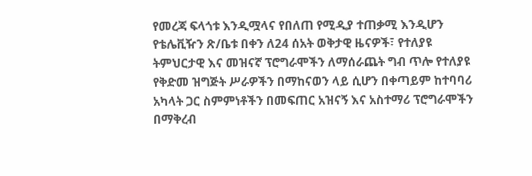የመረጃ ፍላጎቱ እንዲሟላና የበለጠ የሚዲያ ተጠቃሚ እንዲሆን የቴሌቪዥን ጽ/ቤቱ በቀን ለ24 ሰአት ወቅታዊ ዜናዎች፣ የተለያዩ ትምህርታዊ እና መዝናኛ ፕሮግራሞችን ለማሰራጨት ግብ ጥሎ የተለያዩ የቅድመ ዝግጅት ሥራዎችን በማከናወን ላይ ሲሆን በቀጣይም ከተባባሪ አካላት ጋር ስምምነቶችን በመፍጠር አዝናኝ እና አስተማሪ ፕሮግራሞችን በማቅረብ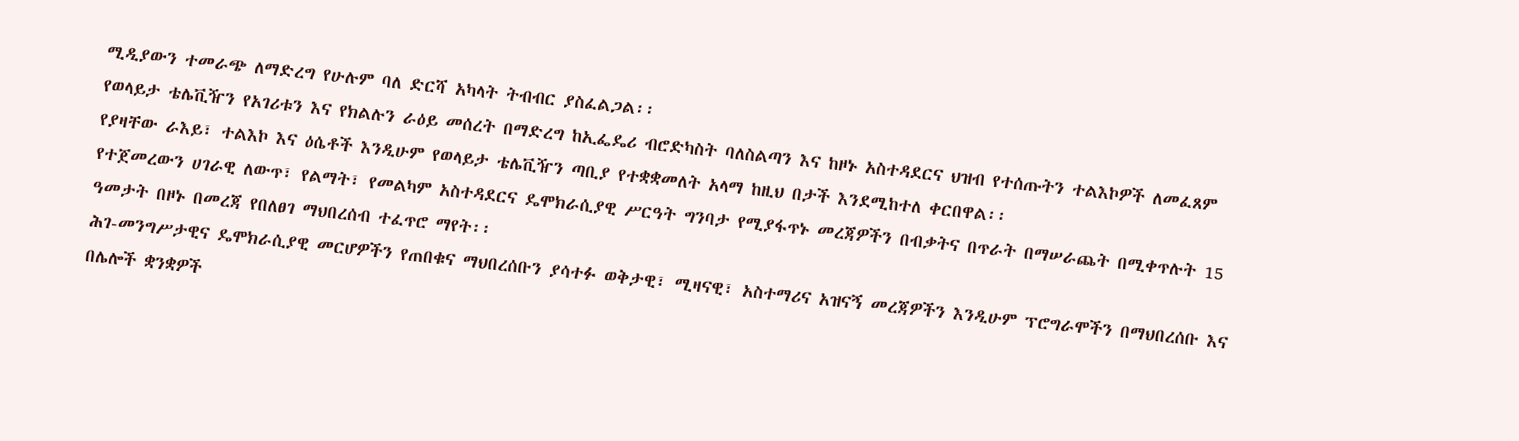ሚዲያውን ተመራጭ ለማድረግ የሁሉም ባለ ድርሻ አካላት ትብብር ያስፈልጋል፡፡
የወላይታ ቴሌቪዥን የአገሪቱን እና የክልሉን ራዕይ መሰረት በማድረግ ከኢፌዴሪ ብሮድካስት ባለስልጣን እና ከዞኑ አስተዳደርና ህዝብ የተሰጡትን ተልእኮዎች ለመፈጸም የያዛቸው ራእይ፣ ተልእኮ እና ዕሴቶች እንዲሁም የወላይታ ቴሌቪዥን ጣቢያ የተቋቋመለት አላማ ከዚህ በታች እንደሚከተለ ቀርበዋል፡፡
የተጀመረውን ሀገራዊ ለውጥ፣ የልማት፣ የመልካም አስተዳደርና ዴሞክራሲያዊ ሥርዓት ግንባታ የሚያፋጥኑ መረጃዎችን በብቃትና በጥራት በማሠራጨት በሚቀጥሉት 15 ዓመታት በዞኑ በመረጃ የበለፀገ ማህበረሰብ ተፈጥሮ ማየት፡፡
ሕገ-መንግሥታዊና ዴሞክራሲያዊ መርሆዎችን የጠበቁና ማህበረሰቡን ያሳተፉ ወቅታዊ፣ ሚዛናዊ፣ አስተማሪና አዝናኝ መረጃዎችን እንዲሁም ፕሮግራሞችን በማህበረሰቡ እና በሌሎች ቋንቋዎች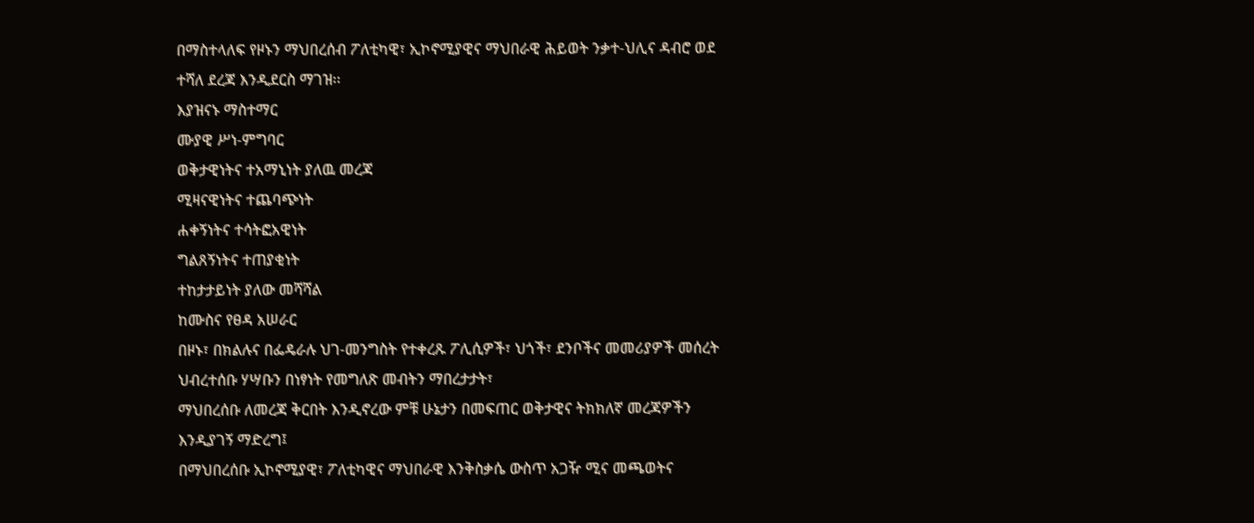በማስተላለፍ የዞኑን ማህበረሰብ ፖለቲካዊ፣ ኢኮኖሚያዊና ማህበራዊ ሕይወት ንቃተ-ህሊና ዳብሮ ወደ ተሻለ ደረጃ እንዲደርስ ማገዝ፡፡
እያዝናኑ ማስተማር
ሙያዊ ሥነ-ምግባር
ወቅታዊነትና ተአማኒነት ያለዉ መረጃ
ሚዛናዊነትና ተጨባጭነት
ሐቀኝነትና ተሳትፎአዊነት
ግልጸኝነትና ተጠያቂነት
ተከታታይነት ያለው መሻሻል
ከሙስና የፀዳ አሠራር
በዞኑ፣ በክልሉና በፌዴራሉ ህገ-መንግስት የተቀረጹ ፖሊሲዎች፣ ህጎች፣ ደንቦችና መመሪያዎች መሰረት ህብረተሰቡ ሃሣቡን በነፃነት የመግለጽ መብትን ማበረታታት፣
ማህበረሰቡ ለመረጃ ቅርበት እንዲኖረው ምቹ ሁኔታን በመፍጠር ወቅታዊና ትክክለኛ መረጃዎችን እንዲያገኝ ማድረግ፤
በማህበረሰቡ ኢኮኖሚያዊ፣ ፖለቲካዊና ማህበራዊ እንቅስቃሴ ውስጥ አጋዥ ሚና መጫወትና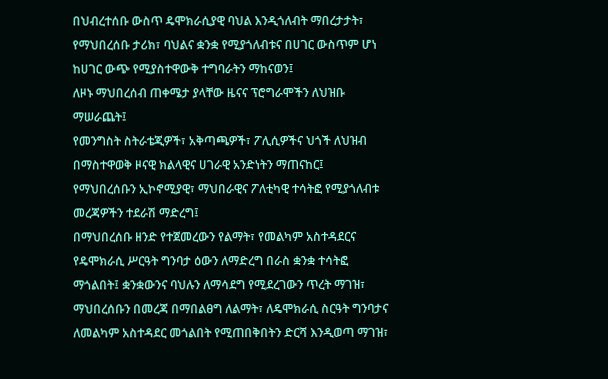በህብረተሰቡ ውስጥ ዴሞክራሲያዊ ባህል እንዲጎለብት ማበረታታት፣
የማህበረሰቡ ታሪክ፣ ባህልና ቋንቋ የሚያጎለብቱና በሀገር ውስጥም ሆነ ከሀገር ውጭ የሚያስተዋውቅ ተግባራትን ማከናወን፤
ለዞኑ ማህበረሰብ ጠቀሜታ ያላቸው ዜናና ፕሮግራሞችን ለህዝቡ ማሠራጨት፤
የመንግስት ስትራቴጂዎች፣ አቅጣጫዎች፣ ፖሊሲዎችና ህጎች ለህዝብ በማስተዋወቅ ዞናዊ ክልላዊና ሀገራዊ አንድነትን ማጠናከር፤
የማህበረሰቡን ኢኮኖሚያዊ፣ ማህበራዊና ፖለቲካዊ ተሳትፎ የሚያጎለብቱ መረጃዎችን ተደራሽ ማድረግ፤
በማህበረሰቡ ዘንድ የተጀመረውን የልማት፣ የመልካም አስተዳደርና የዴሞክራሲ ሥርዓት ግንባታ ዕውን ለማድረግ በራስ ቋንቋ ተሳትፎ ማጎልበት፤ ቋንቋውንና ባህሉን ለማሳደግ የሚደረገውን ጥረት ማገዝ፣
ማህበረሰቡን በመረጃ በማበልፀግ ለልማት፣ ለዴሞክራሲ ስርዓት ግንባታና ለመልካም አስተዳደር መጎልበት የሚጠበቅበትን ድርሻ እንዲወጣ ማገዝ፣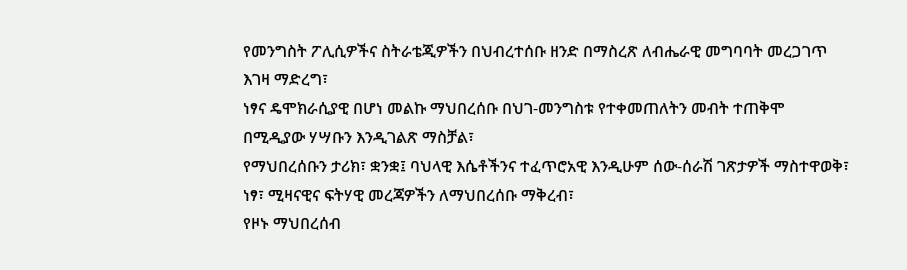የመንግስት ፖሊሲዎችና ስትራቴጂዎችን በህብረተሰቡ ዘንድ በማስረጽ ለብሔራዊ መግባባት መረጋገጥ እገዛ ማድረግ፣
ነፃና ዴሞክራሲያዊ በሆነ መልኩ ማህበረሰቡ በህገ-መንግስቱ የተቀመጠለትን መብት ተጠቅሞ በሚዲያው ሃሣቡን እንዲገልጽ ማስቻል፣
የማህበረሰቡን ታሪክ፣ ቋንቋ፤ ባህላዊ እሴቶችንና ተፈጥሮአዊ እንዲሁም ሰው-ሰራሽ ገጽታዎች ማስተዋወቅ፣
ነፃ፣ ሚዛናዊና ፍትሃዊ መረጃዎችን ለማህበረሰቡ ማቅረብ፣
የዞኑ ማህበረሰብ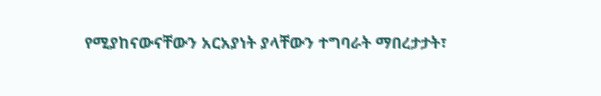የሚያከናውናቸውን አርአያነት ያላቸውን ተግባራት ማበረታታት፣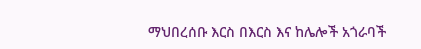ማህበረሰቡ እርስ በእርስ እና ከሌሎች አጎራባች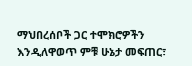ማህበረሰቦች ጋር ተሞክሮዎችን እንዲለዋወጥ ምቹ ሁኔታ መፍጠር፣